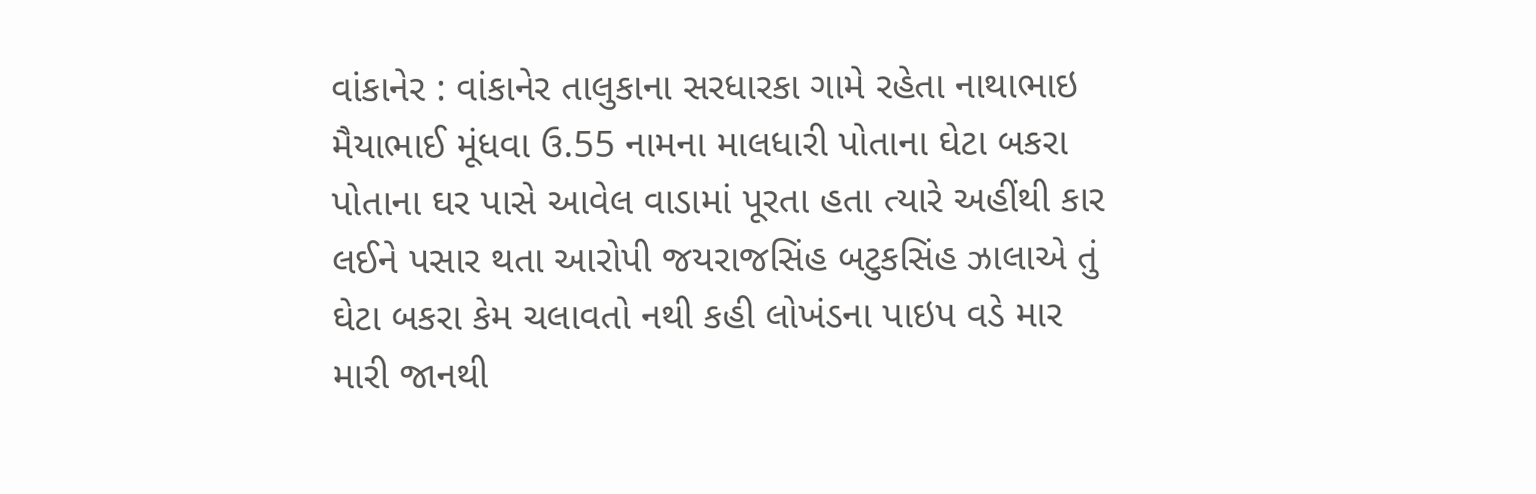વાંકાનેર : વાંકાનેર તાલુકાના સરધારકા ગામે રહેતા નાથાભાઇ મૈયાભાઈ મૂંધવા ઉ.55 નામના માલધારી પોતાના ઘેટા બકરા પોતાના ઘર પાસે આવેલ વાડામાં પૂરતા હતા ત્યારે અહીંથી કાર લઈને પસાર થતા આરોપી જયરાજસિંહ બટુકસિંહ ઝાલાએ તું ઘેટા બકરા કેમ ચલાવતો નથી કહી લોખંડના પાઇપ વડે માર મારી જાનથી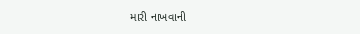મારી નાખવાની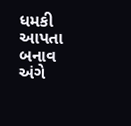ધમકી આપતા બનાવ અંગે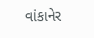વાંકાનેર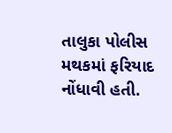તાલુકા પોલીસ મથકમાં ફરિયાદ નોંધાવી હતી.